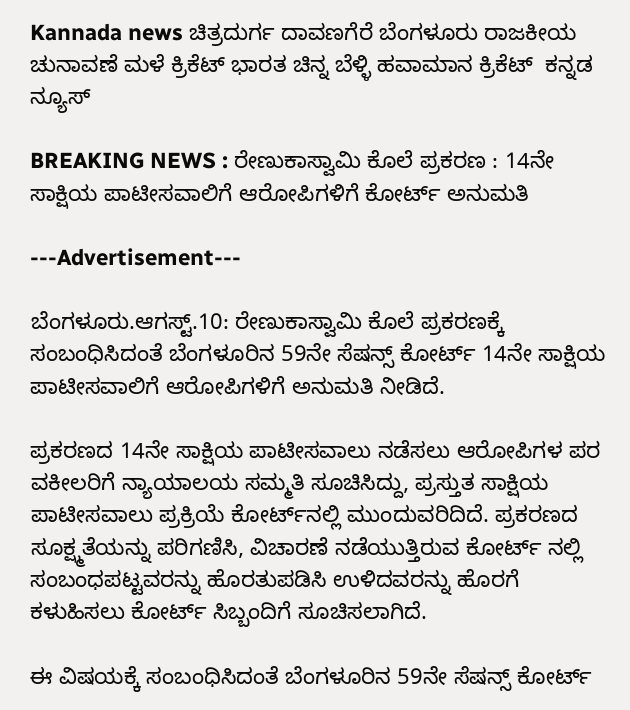Kannada news ಚಿತ್ರದುರ್ಗ ದಾವಣಗೆರೆ ಬೆಂಗಳೂರು ರಾಜಕೀಯ ಚುನಾವಣೆ ಮಳೆ ಕ್ರಿಕೆಟ್ ಭಾರತ ಚಿನ್ನ ಬೆಳ್ಳಿ ಹವಾಮಾನ ಕ್ರಿಕೆಟ್  ಕನ್ನಡ ನ್ಯೂಸ್

BREAKING NEWS : ರೇಣುಕಾಸ್ವಾಮಿ ಕೊಲೆ ಪ್ರಕರಣ : 14ನೇ ಸಾಕ್ಷಿಯ ಪಾಟೀಸವಾಲಿಗೆ ಆರೋಪಿಗಳಿಗೆ ಕೋರ್ಟ್ ಅನುಮತಿ

---Advertisement---

ಬೆಂಗಳೂರು.ಆಗಸ್ಟ್.10: ರೇಣುಕಾಸ್ವಾಮಿ ಕೊಲೆ ಪ್ರಕರಣಕ್ಕೆ ಸಂಬಂಧಿಸಿದಂತೆ ಬೆಂಗಳೂರಿನ 59ನೇ ಸೆಷನ್ಸ್ ಕೋರ್ಟ್‌ 14ನೇ ಸಾಕ್ಷಿಯ ಪಾಟೀಸವಾಲಿಗೆ ಆರೋಪಿಗಳಿಗೆ ಅನುಮತಿ ನೀಡಿದೆ.

ಪ್ರಕರಣದ 14ನೇ ಸಾಕ್ಷಿಯ ಪಾಟೀಸವಾಲು ನಡೆಸಲು ಆರೋಪಿಗಳ ಪರ ವಕೀಲರಿಗೆ ನ್ಯಾಯಾಲಯ ಸಮ್ಮತಿ ಸೂಚಿಸಿದ್ದು, ಪ್ರಸ್ತುತ ಸಾಕ್ಷಿಯ ಪಾಟೀಸವಾಲು ಪ್ರಕ್ರಿಯೆ ಕೋರ್ಟ್‌ನಲ್ಲಿ ಮುಂದುವರಿದಿದೆ. ಪ್ರಕರಣದ ಸೂಕ್ಷ್ಮತೆಯನ್ನು ಪರಿಗಣಿಸಿ, ವಿಚಾರಣೆ ನಡೆಯುತ್ತಿರುವ ಕೋರ್ಟ್ ನಲ್ಲಿ ಸಂಬಂಧಪಟ್ಟವರನ್ನು ಹೊರತುಪಡಿಸಿ ಉಳಿದವರನ್ನು ಹೊರಗೆ ಕಳುಹಿಸಲು ಕೋರ್ಟ್ ಸಿಬ್ಬಂದಿಗೆ ಸೂಚಿಸಲಾಗಿದೆ.

ಈ ವಿಷಯಕ್ಕೆ ಸಂಬಂಧಿಸಿದಂತೆ ಬೆಂಗಳೂರಿನ 59ನೇ ಸೆಷನ್ಸ್ ಕೋರ್ಟ್‌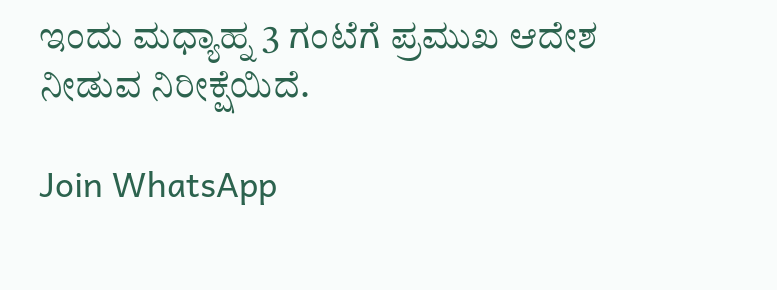ಇಂದು ಮಧ್ಯಾಹ್ನ 3 ಗಂಟೆಗೆ ಪ್ರಮುಖ ಆದೇಶ ನೀಡುವ ನಿರೀಕ್ಷೆಯಿದೆ.

Join WhatsApp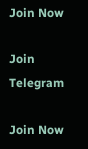Join Now

Join Telegram

Join Now